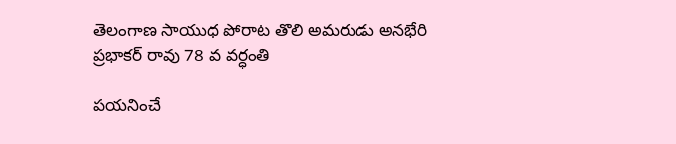తెలంగాణ సాయుధ పోరాట తొలి అమరుడు అనభేరి ప్రభాకర్ రావు 78 వ వర్ధంతి

పయనించే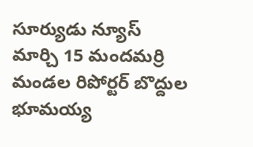సూర్యుడు న్యూస్ మార్చి 15 మందమర్రి మండల రిపోర్టర్ బొద్దుల భూమయ్య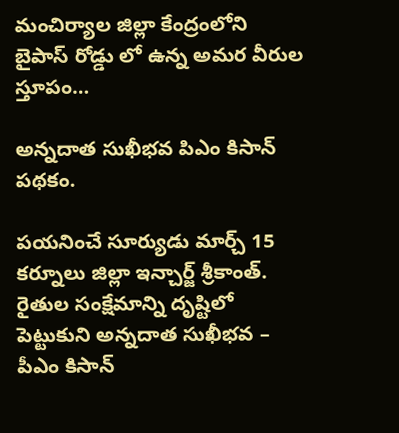మంచిర్యాల జిల్లా కేంద్రంలోని బైపాస్ రోడ్డు లో ఉన్న అమర వీరుల స్తూపం…

అన్నదాత సుఖీభవ పిఎం కిసాన్ పథకం.

పయనించే సూర్యుడు మార్చ్ 15 కర్నూలు జిల్లా ఇన్చార్జ్ శ్రీకాంత్. రైతుల సంక్షేమాన్ని దృష్టిలో పెట్టుకుని అన్నదాత సుఖీభవ – పీఎం కిసాన్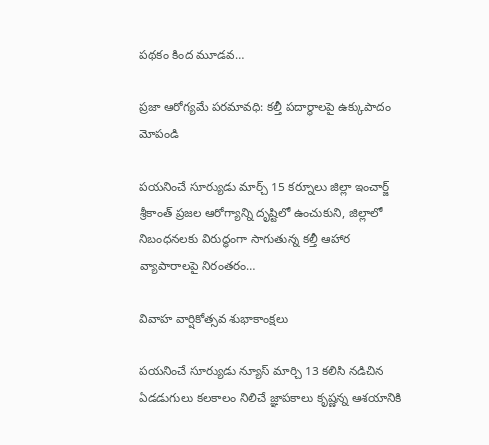పథకం కింద మూడవ…

ప్రజా ఆరోగ్యమే పరమావధి: కల్తీ పదార్థాలపై ఉక్కుపాదం మోపండి

పయనించే సూర్యుడు మార్చ్ 15 కర్నూలు జిల్లా ఇంచార్జ్ శ్రీకాంత్ ప్రజల ఆరోగ్యాన్ని దృష్టిలో ఉంచుకుని, జిల్లాలో నిబంధనలకు విరుద్ధంగా సాగుతున్న కల్తీ ఆహార వ్యాపారాలపై నిరంతరం…

వివాహ వార్షికోత్సవ శుభాకాంక్షలు

పయనించే సూర్యుడు న్యూస్ మార్చి 13 కలిసి నడిచిన ఏడడుగులు కలకాలం నిలిచే జ్ఞాపకాలు కృష్ణన్న ఆశయానికి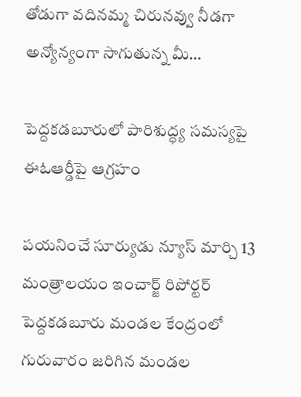తోడుగా వదినమ్మ చిరునవ్వు నీడగా అన్యోన్యంగా సాగుతున్న మీ…

పెద్దకడబూరులో పారిశుద్ధ్య సమస్యపై ఈఓఆర్డీపై ఆగ్రహం

పయనించే సూర్యుడు న్యూస్ మార్చి 13 మంత్రాలయం ఇంచార్జ్ రిపోర్టర్ పెద్దకడబూరు మండల కేంద్రంలో గురువారం జరిగిన మండల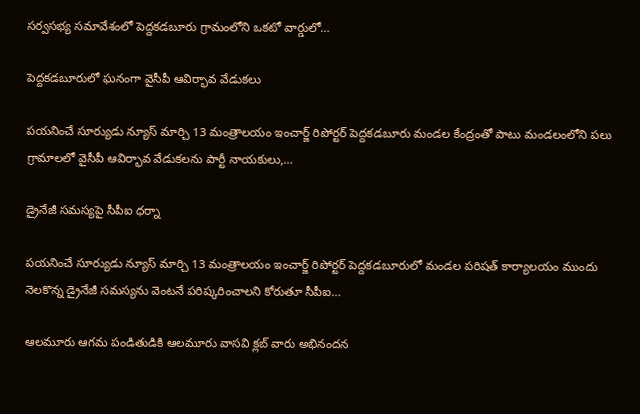సర్వసభ్య సమావేశంలో పెద్దకడబూరు గ్రామంలోని ఒకటో వార్డులో…

పెద్దకడబూరులో ఘనంగా వైసీపీ ఆవిర్భావ వేడుకలు

పయనించే సూర్యుడు న్యూస్ మార్చి 13 మంత్రాలయం ఇంచార్జ్ రిపోర్టర్ పెద్దకడబూరు మండల కేంద్రంతో పాటు మండలంలోని పలు గ్రామాలలో వైసీపీ ఆవిర్భావ వేడుకలను పార్టీ నాయకులు,…

డ్రైనేజీ సమస్యపై సీపీఐ ధర్నా

పయనించే సూర్యుడు న్యూస్ మార్చి 13 మంత్రాలయం ఇంచార్జ్ రిపోర్టర్ పెద్దకడబూరులో మండల పరిషత్ కార్యాలయం ముందు నెలకొన్న డ్రైనేజీ సమస్యను వెంటనే పరిష్కరించాలని కోరుతూ సీపీఐ…

ఆలమూరు ఆగమ పండితుడికి ఆలమూరు వాసవి క్లబ్ వారు అభినందన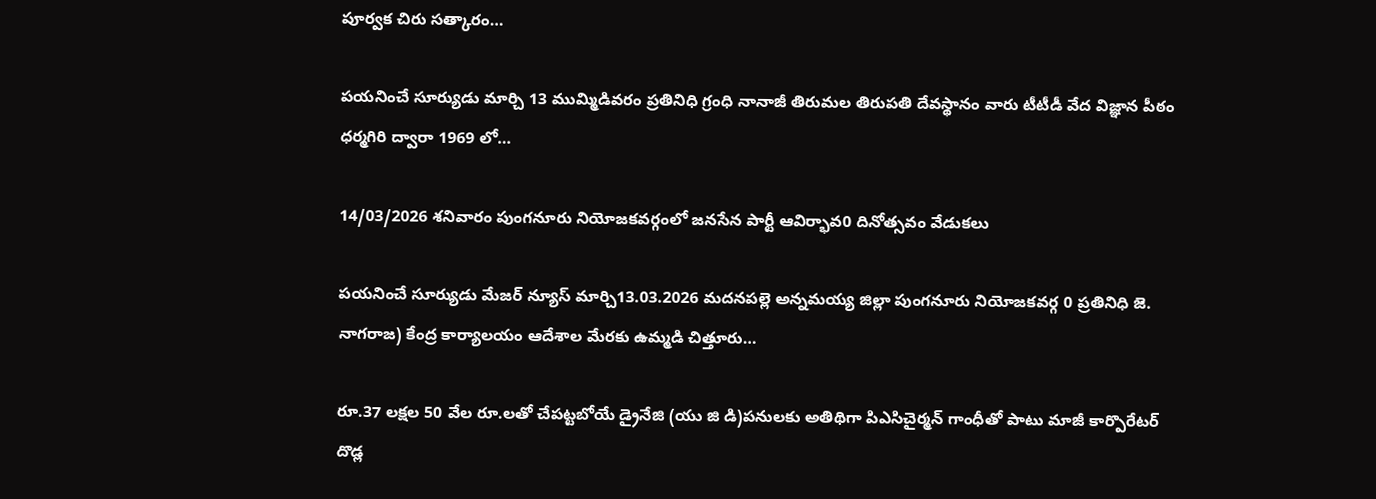పూర్వక చిరు సత్కారం…

పయనించే సూర్యుడు మార్చి 13 ముమ్మిడివరం ప్రతినిధి గ్రంధి నానాజీ తిరుమల తిరుపతి దేవస్థానం వారు టీటీడీ వేద విజ్ఞాన పీఠం ధర్మగిరి ద్వారా 1969 లో…

14/03/2026 శనివారం పుంగనూరు నియోజకవర్గంలో జనసేన పార్టీ ఆవిర్భావ0 దినోత్సవం వేడుకలు

పయనించే సూర్యుడు మేజర్ న్యూస్ మార్చి13.03.2026 మదనపల్లె అన్నమయ్య జిల్లా పుంగనూరు నియోజకవర్గ 0 ప్రతినిధి జె. నాగరాజ) కేంద్ర కార్యాలయం ఆదేశాల మేరకు ఉమ్మడి చిత్తూరు…

రూ.37 లక్షల 50 వేల రూ.లతో చేపట్టబోయే డ్రైనేజి (యు జి డి)పనులకు అతిథిగా పిఎసిచైర్మన్ గాంధీతో పాటు మాజీ కార్పొరేటర్ దొడ్ల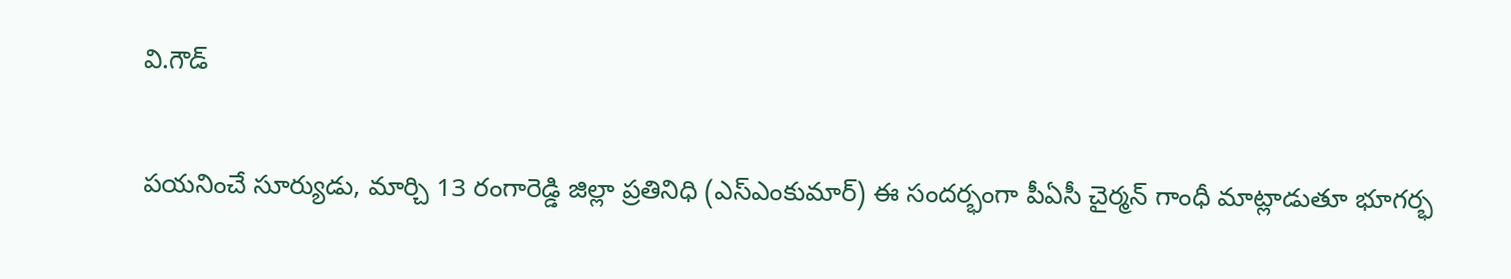వి.గౌడ్

పయనించే సూర్యుడు, మార్చి 13 రంగారెడ్డి జిల్లా ప్రతినిధి (ఎస్ఎంకుమార్) ఈ సందర్భంగా పీఏసీ చైర్మన్ గాంధీ మాట్లాడుతూ భూగర్భ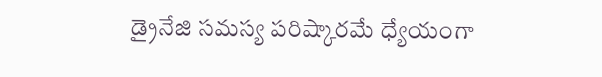డ్రైనేజి సమస్య పరిష్కారమే ధ్యేయంగా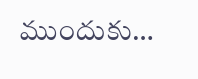ముందుకు…